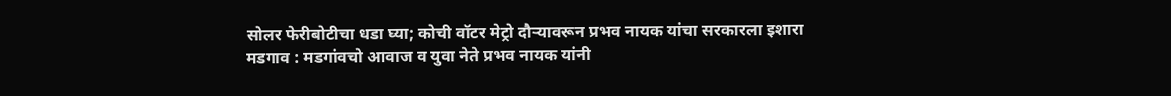सोलर फेरीबोटीचा धडा घ्या; कोची वॉटर मेट्रो दौऱ्यावरून प्रभव नायक यांचा सरकारला इशारा
मडगाव : मडगांवचो आवाज व युवा नेते प्रभव नायक यांनी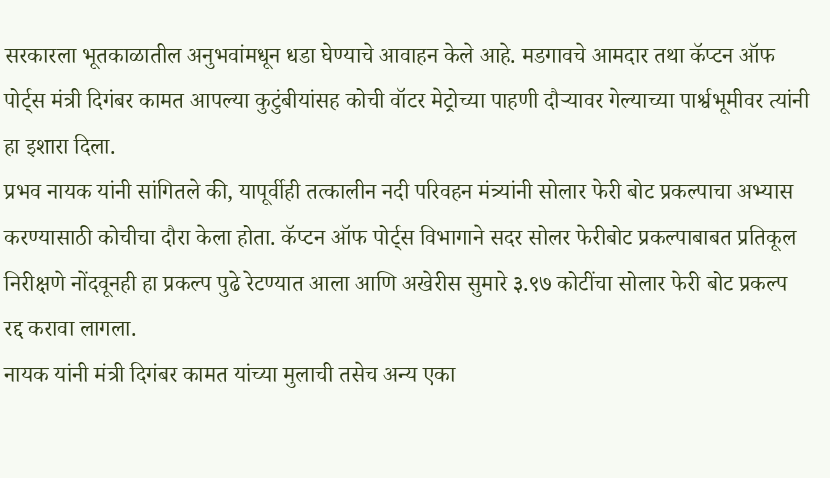सरकारला भूतकाळातील अनुभवांमधून धडा घेण्याचे आवाहन केले आहे. मडगावचे आमदार तथा कॅप्टन ऑफ पोर्ट्स मंत्री दिगंबर कामत आपल्या कुटुंबीयांसह कोची वॉटर मेट्रोच्या पाहणी दौऱ्यावर गेल्याच्या पार्श्वभूमीवर त्यांनी हा इशारा दिला.
प्रभव नायक यांनी सांगितले की, यापूर्वीही तत्कालीन नदी परिवहन मंत्र्यांनी सोलार फेरी बोट प्रकल्पाचा अभ्यास करण्यासाठी कोचीचा दौरा केला होता. कॅप्टन ऑफ पोर्ट्स विभागाने सदर सोलर फेरीबोट प्रकल्पाबाबत प्रतिकूल निरीक्षणे नोंदवूनही हा प्रकल्प पुढे रेटण्यात आला आणि अखेरीस सुमारे ३.९७ कोटींचा सोलार फेरी बोट प्रकल्प रद्द करावा लागला.
नायक यांनी मंत्री दिगंबर कामत यांच्या मुलाची तसेच अन्य एका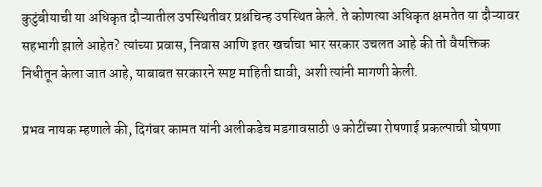कुटुंबीयाची या अधिकृत दौऱ्यातील उपस्थितीवर प्रश्नचिन्ह उपस्थित केले. ते कोणत्या अधिकृत क्षमतेत या दौऱ्यावर सहभागी झाले आहेत? त्यांच्या प्रवास, निवास आणि इतर खर्चाचा भार सरकार उचलत आहे की तो वैयक्तिक निधीतून केला जात आहे, याबाबत सरकारने स्पष्ट माहिती द्यावी, अशी त्यांनी मागणी केली.

प्रभव नायक म्हणाले की, दिगंबर कामत यांनी अलीकडेच मडगावसाठी ७ कोटींच्या रोषणाई प्रकल्पाची घोषणा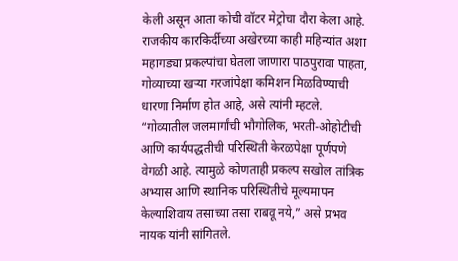केली असून आता कोची वॉटर मेट्रोचा दौरा केला आहे. राजकीय कारकिर्दीच्या अखेरच्या काही महिन्यांत अशा महागड्या प्रकल्पांचा घेतला जाणारा पाठपुरावा पाहता, गोव्याच्या खऱ्या गरजांपेक्षा कमिशन मिळविण्याची धारणा निर्माण होत आहे, असे त्यांनी म्हटले.
“गोव्यातील जलमार्गांची भौगोलिक, भरती-ओहोटीची आणि कार्यपद्धतीची परिस्थिती केरळपेक्षा पूर्णपणे वेगळी आहे. त्यामुळे कोणताही प्रकल्प सखोल तांत्रिक अभ्यास आणि स्थानिक परिस्थितीचे मूल्यमापन केल्याशिवाय तसाच्या तसा राबवू नये,” असे प्रभव नायक यांनी सांगितले.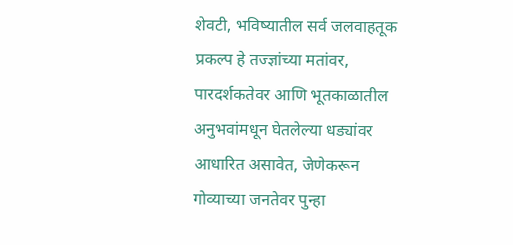शेवटी, भविष्यातील सर्व जलवाहतूक प्रकल्प हे तज्ज्ञांच्या मतांवर, पारदर्शकतेवर आणि भूतकाळातील अनुभवांमधून घेतलेल्या धड्यांवर आधारित असावेत, जेणेकरून गोव्याच्या जनतेवर पुन्हा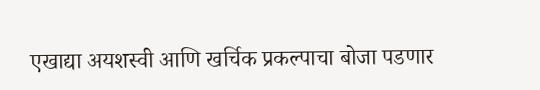एखाद्या अयशस्वी आणि खर्चिक प्रकल्पाचा बोजा पडणार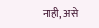नाही, असे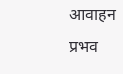आवाहन प्रभव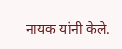नायक यांनी केले.